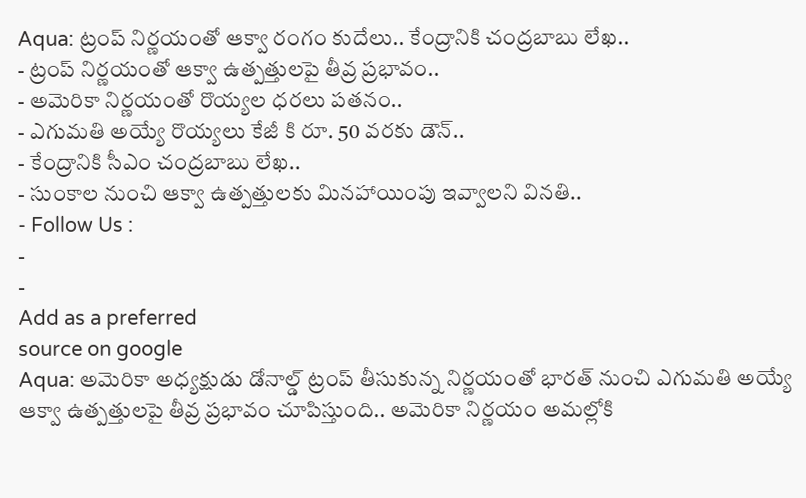Aqua: ట్రంప్ నిర్ణయంతో ఆక్వా రంగం కుదేలు.. కేంద్రానికి చంద్రబాబు లేఖ..
- ట్రంప్ నిర్ణయంతో ఆక్వా ఉత్పత్తులపై తీవ్ర ప్రభావం..
- అమెరికా నిర్ణయంతో రొయ్యల ధరలు పతనం..
- ఎగుమతి అయ్యే రొయ్యలు కేజీ కి రూ. 50 వరకు డౌన్..
- కేంద్రానికి సీఎం చంద్రబాబు లేఖ..
- సుంకాల నుంచి ఆక్వా ఉత్పత్తులకు మినహాయింపు ఇవ్వాలని వినతి..
- Follow Us :
-
-
Add as a preferred
source on google
Aqua: అమెరికా అధ్యక్షుడు డోనాల్డ్ ట్రంప్ తీసుకున్న నిర్ణయంతో భారత్ నుంచి ఎగుమతి అయ్యే ఆక్వా ఉత్పత్తులపై తీవ్ర ప్రభావం చూపిస్తుంది.. అమెరికా నిర్ణయం అమల్లోకి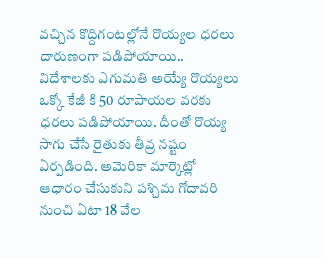వచ్చిన కొద్దిగంటల్లోనే రొయ్యల ధరలు దారుణంగా పడిపోయాయి.. విదేశాలకు ఎగుమతి అయ్యే రొయ్యలు ఒక్కో కేజీ కి 50 రూపాయల వరకు ధరలు పడిపోయాయి. దీంతో రొయ్య సాగు చేసే రైతుకు తీవ్ర నష్టం ఏర్పడింది. అమెరికా మార్కెట్లో ఆధారం చేసుకుని పశ్చిమ గోదావరి నుంచి ఏటా 18 వేల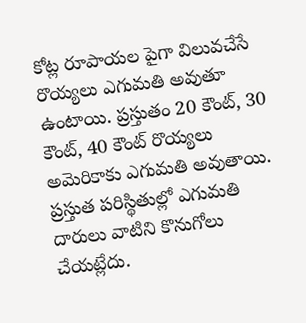కోట్ల రూపాయల పైగా విలువచేసే రొయ్యలు ఎగుమతి అవుతూ ఉంటాయి. ప్రస్తుతం 20 కౌంట్, 30 కౌంట్, 40 కౌంట్ రొయ్యలు అమెరికాకు ఎగుమతి అవుతాయి. ప్రస్తుత పరిస్థితుల్లో ఎగుమతి దారులు వాటిని కొనుగోలు చేయట్లేదు.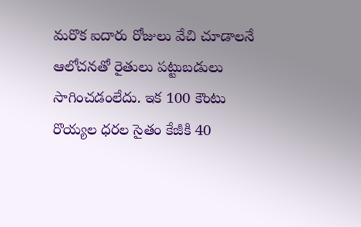మరొక ఐదారు రోజులు వేచి చూడాలనే ఆలోచనతో రైతులు పట్టుబడులు సాగించడంలేదు. ఇక 100 కౌంటు రొయ్యల ధరల సైతం కేజీకి 40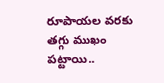రూపాయల వరకు తగ్గు ముఖం పట్టాయి..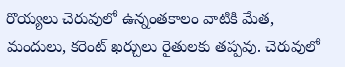రొయ్యలు చెరువులో ఉన్నంతకాలం వాటికి మేత, మందులు, కరెంట్ ఖర్చులు రైతులకు తప్పవు. చెరువులో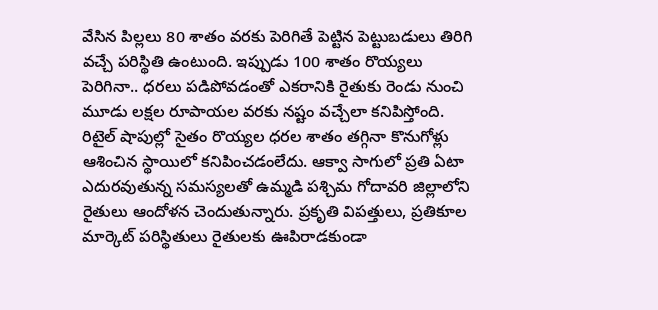వేసిన పిల్లలు 80 శాతం వరకు పెరిగితే పెట్టిన పెట్టుబడులు తిరిగి వచ్చే పరిస్థితి ఉంటుంది. ఇప్పుడు 100 శాతం రొయ్యలు పెరిగినా.. ధరలు పడిపోవడంతో ఎకరానికి రైతుకు రెండు నుంచి మూడు లక్షల రూపాయల వరకు నష్టం వచ్చేలా కనిపిస్తోంది. రిటైల్ షాపుల్లో సైతం రొయ్యల ధరల శాతం తగ్గినా కొనుగోళ్లు ఆశించిన స్థాయిలో కనిపించడంలేదు. ఆక్వా సాగులో ప్రతి ఏటా ఎదురవుతున్న సమస్యలతో ఉమ్మడి పశ్చిమ గోదావరి జిల్లాలోని రైతులు ఆందోళన చెందుతున్నారు. ప్రకృతి విపత్తులు, ప్రతికూల మార్కెట్ పరిస్థితులు రైతులకు ఊపిరాడకుండా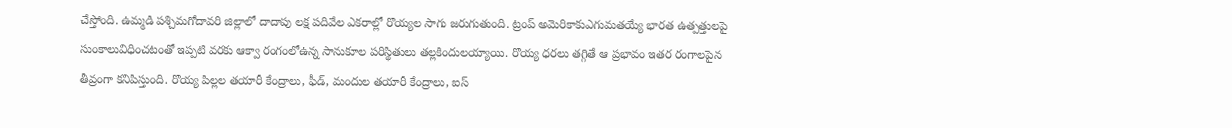చేస్తోంది. ఉమ్మడి పశ్చిమగోదావరి జిల్లాలో దాదాపు లక్ష పదివేల ఎకరాల్లో రొయ్యల సాగు జరుగుతుంది. ట్రంప్ అమెరికాకుఎగుమతయ్యే భారత ఉత్పత్తులపై సుంకాలువిధించటంతో ఇప్పటి వరకు ఆక్వా రంగంలోఉన్న సానుకూల పరిస్థితులు తల్లకిందులయ్యాయి. రొయ్య ధరలు తగ్గితే ఆ ప్రభావం ఇతర రంగాలపైన తీవ్రంగా కనిపిస్తుంది. రొయ్య పిల్లల తయారీ కేంద్రాలు, ఫీడ్, మందుల తయారీ కేంద్రాలు, ఐస్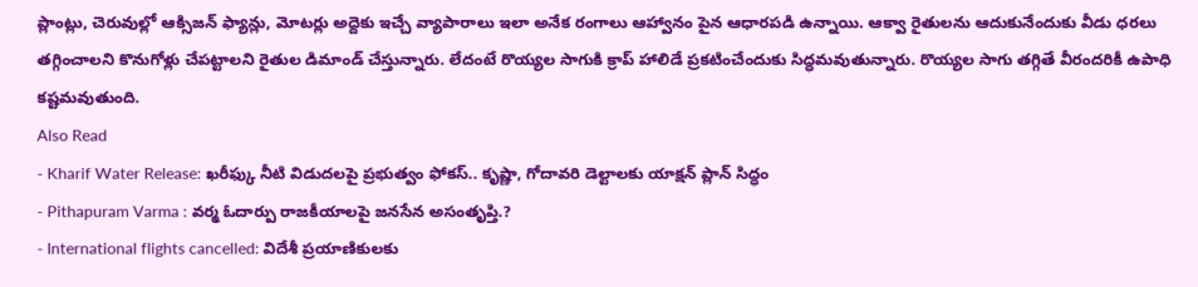ప్లాంట్లు, చెరువుల్లో ఆక్సిజన్ ఫ్యాన్లు, మోటర్లు అద్దెకు ఇచ్చే వ్యాపారాలు ఇలా అనేక రంగాలు ఆహ్వానం పైన ఆధారపడి ఉన్నాయి. ఆక్వా రైతులను ఆదుకునేందుకు వీడు ధరలు తగ్గించాలని కొనుగోళ్లు చేపట్టాలని రైతుల డిమాండ్ చేస్తున్నారు. లేదంటే రొయ్యల సాగుకి క్రాప్ హాలిడే ప్రకటించేందుకు సిద్ధమవుతున్నారు. రొయ్యల సాగు తగ్గితే వీరందరికీ ఉపాధి కష్టమవుతుంది.
Also Read
- Kharif Water Release: ఖరీఫ్కు నీటి విడుదలపై ప్రభుత్వం ఫోకస్.. కృష్ణా, గోదావరి డెల్టాలకు యాక్షన్ ప్లాన్ సిద్ధం
- Pithapuram Varma : వర్మ ఓదార్పు రాజకీయాలపై జనసేన అసంతృప్తి.?
- International flights cancelled: విదేశీ ప్రయాణికులకు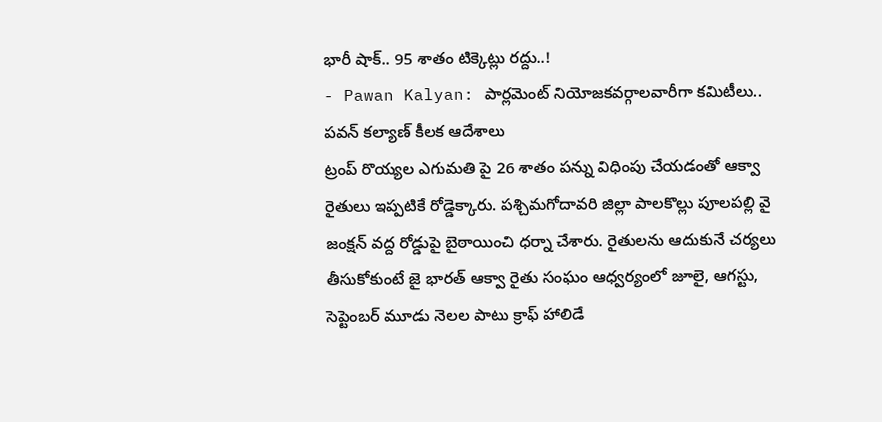భారీ షాక్.. 95 శాతం టిక్కెట్లు రద్దు..!
- Pawan Kalyan: పార్లమెంట్ నియోజకవర్గాలవారీగా కమిటీలు.. పవన్ కల్యాణ్ కీలక ఆదేశాలు
ట్రంప్ రొయ్యల ఎగుమతి పై 26 శాతం పన్ను విధింపు చేయడంతో ఆక్వా రైతులు ఇప్పటికే రోడ్డెక్కారు. పశ్చిమగోదావరి జిల్లా పాలకొల్లు పూలపల్లి వై జంక్షన్ వద్ద రోడ్డుపై బైఠాయించి ధర్నా చేశారు. రైతులను ఆదుకునే చర్యలు తీసుకోకుంటే జై భారత్ ఆక్వా రైతు సంఘం ఆధ్వర్యంలో జూలై, ఆగస్టు, సెప్టెంబర్ మూడు నెలల పాటు క్రాఫ్ హాలిడే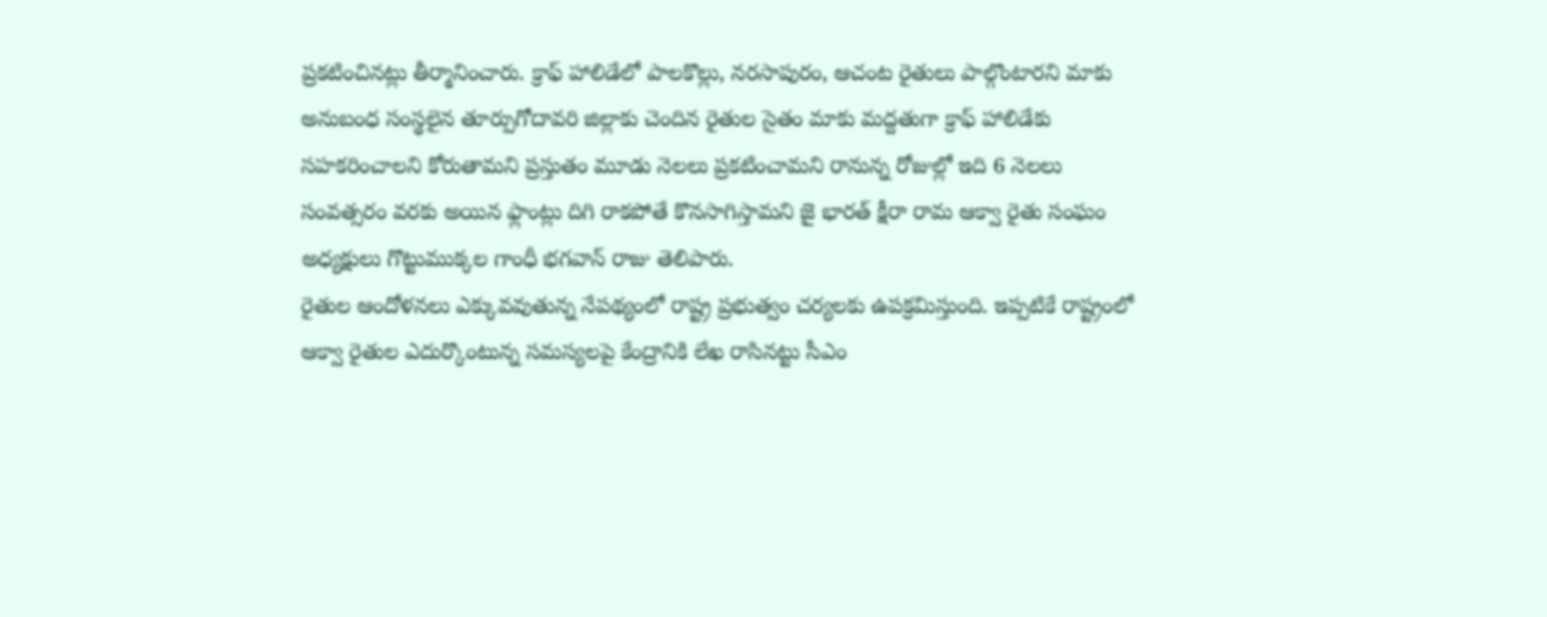ప్రకటించినట్లు తీర్మానించారు. క్రాఫ్ హాలిడేలో పాలకొల్లు, నరసాపురం, ఆచంట రైతులు పాల్గొంటారని మాకు అనుబంధ సంస్థలైన తూర్పుగోదావరి జిల్లాకు చెందిన రైతుల సైతం మాకు మద్దతుగా క్రాఫ్ హాలిడేకు సహకరించాలని కోరుతామని ప్రస్తుతం మూడు నెలలు ప్రకటించామని రానున్న రోజుల్లో ఇది 6 నెలలు సంవత్సరం వరకు అయిన ఫ్లాంట్లు దిగి రాకపోతే కొనసాగిస్తామని జై భారత్ క్షీరా రామ ఆక్వా రైతు సంఘం అధ్యక్షులు గొట్టుముక్కల గాంధీ భగవాన్ రాజు తెలిపారు.
రైతుల ఆందోళనలు ఎక్కువవుతున్న నేపథ్యంలో రాష్ట్ర ప్రభుత్వం చర్యలకు ఉపక్రమిస్తుంది. ఇప్పటికే రాష్ట్రంలో ఆక్వా రైతుల ఎదుర్కొంటున్న సమస్యలపై కేంద్రానికి లేఖ రాసినట్టు సీఎం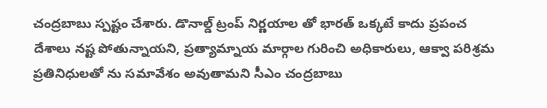చంద్రబాబు స్పష్టం చేశారు. డొనాల్డ్ ట్రంప్ నిర్ణయాల తో భారత్ ఒక్కటే కాదు ప్రపంచ దేశాలు నష్ట పోతున్నాయని, ప్రత్యామ్నాయ మార్గాల గురించి అధికారులు, ఆక్వా పరిశ్రమ ప్రతినిధులతో ను సమావేశం అవుతామని సీఎం చంద్రబాబు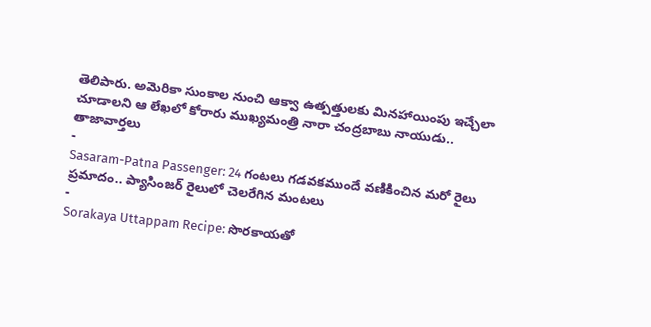తెలిపారు. అమెరికా సుంకాల నుంచి ఆక్వా ఉత్పత్తులకు మినహాయింపు ఇచ్చేలా చూడాలని ఆ లేఖలో కోరారు ముఖ్యమంత్రి నారా చంద్రబాబు నాయుడు..
తాజావార్తలు
-
Sasaram-Patna Passenger: 24 గంటలు గడవకముందే వణికించిన మరో రైలు ప్రమాదం.. ప్యాసింజర్ రైలులో చెలరేగిన మంటలు
-
Sorakaya Uttappam Recipe: సొరకాయతో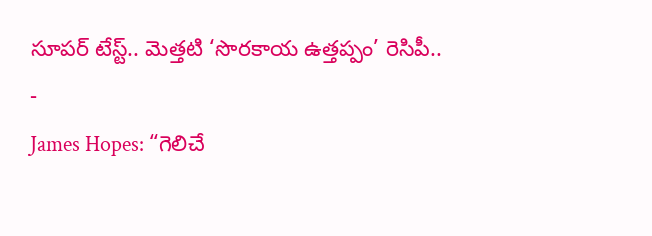సూపర్ టేస్ట్.. మెత్తటి ‘సొరకాయ ఉత్తప్పం’ రెసిపీ..
-
James Hopes: “గెలిచే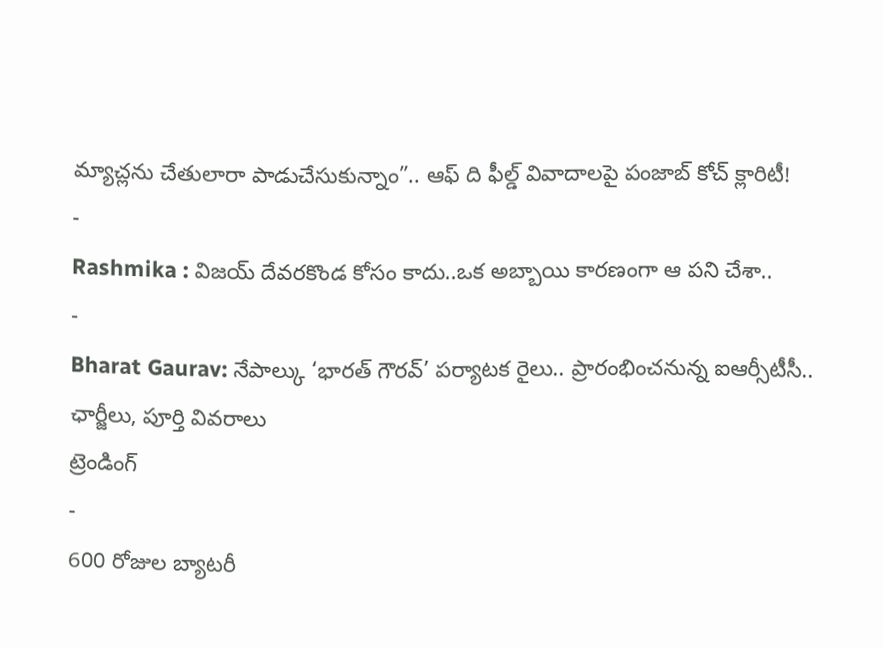మ్యాచ్లను చేతులారా పాడుచేసుకున్నాం”.. ఆఫ్ ది ఫీల్డ్ వివాదాలపై పంజాబ్ కోచ్ క్లారిటీ!
-
Rashmika : విజయ్ దేవరకొండ కోసం కాదు..ఒక అబ్బాయి కారణంగా ఆ పని చేశా..
-
Bharat Gaurav: నేపాల్కు ‘భారత్ గౌరవ్’ పర్యాటక రైలు.. ప్రారంభించనున్న ఐఆర్సీటీసీ.. ఛార్జీలు, పూర్తి వివరాలు
ట్రెండింగ్
-
600 రోజుల బ్యాటరీ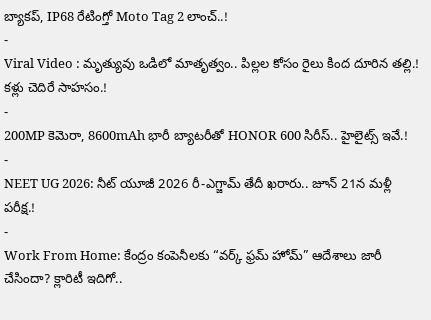బ్యాకప్, IP68 రేటింగ్తో Moto Tag 2 లాంచ్..!
-
Viral Video : మృత్యువు ఒడిలో మాతృత్వం.. పిల్లల కోసం రైలు కింద దూరిన తల్లి.! కళ్లు చెదిరే సాహసం.!
-
200MP కెమెరా, 8600mAh భారీ బ్యాటరీతో HONOR 600 సిరీస్.. హైలైట్స్ ఇవే.!
-
NEET UG 2026: నీట్ యూజీ 2026 రీ-ఎగ్జామ్ తేదీ ఖరారు.. జూన్ 21న మళ్లీ పరీక్ష.!
-
Work From Home: కేంద్రం కంపెనీలకు “వర్క్ ఫ్రమ్ హోమ్” ఆదేశాలు జారీ చేసిందా? క్లారిటీ ఇదిగో..